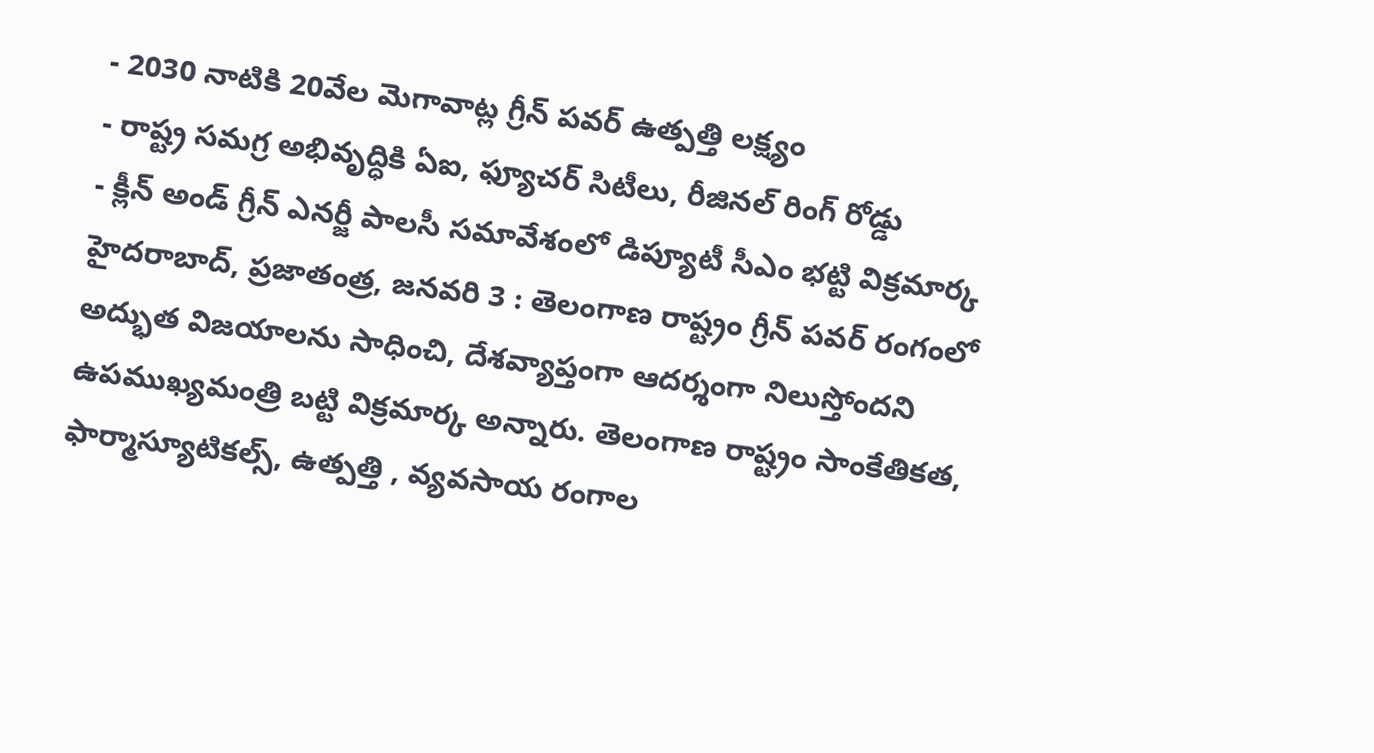- 2030 నాటికి 20వేల మెగావాట్ల గ్రీన్ పవర్ ఉత్పత్తి లక్ష్యం
- రాష్ట్ర సమగ్ర అభివృద్ధికి ఏఐ, ఫ్యూచర్ సిటీలు, రీజినల్ రింగ్ రోడ్డు
- క్లీన్ అండ్ గ్రీన్ ఎనర్జీ పాలసీ సమావేశంలో డిప్యూటీ సీఎం భట్టి విక్రమార్క
హైదరాబాద్, ప్రజాతంత్ర, జనవరి 3 : తెలంగాణ రాష్ట్రం గ్రీన్ పవర్ రంగంలో అద్భుత విజయాలను సాధించి, దేశవ్యాప్తంగా ఆదర్శంగా నిలుస్తోందని ఉపముఖ్యమంత్రి బట్టి విక్రమార్క అన్నారు. తెలంగాణ రాష్ట్రం సాంకేతికత, ఫార్మాస్యూటికల్స్, ఉత్పత్తి , వ్యవసాయ రంగాల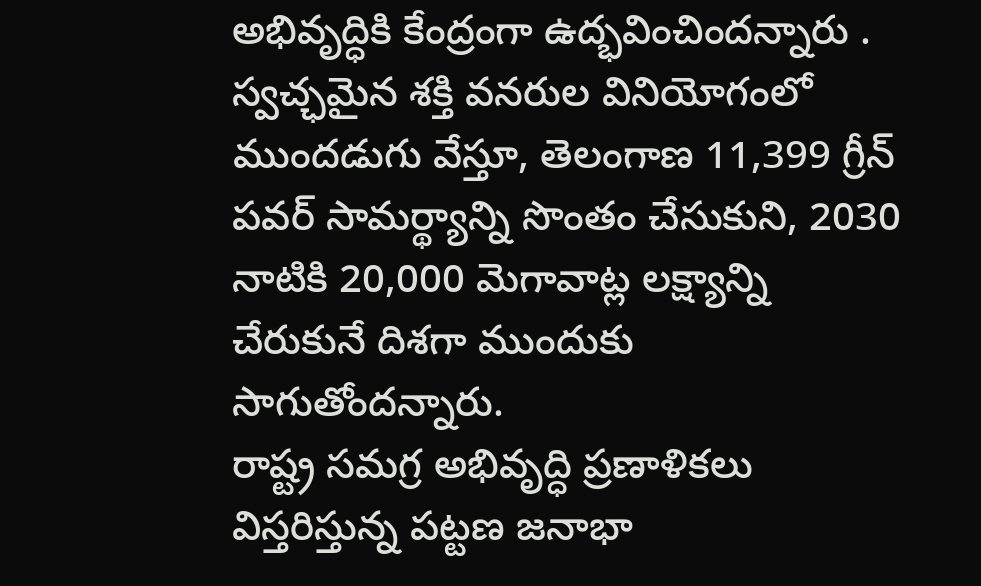అభివృద్ధికి కేంద్రంగా ఉద్భవించిందన్నారు . స్వచ్ఛమైన శక్తి వనరుల వినియోగంలో ముందడుగు వేస్తూ, తెలంగాణ 11,399 గ్రీన్ పవర్ సామర్థ్యాన్ని సొంతం చేసుకుని, 2030 నాటికి 20,000 మెగావాట్ల లక్ష్యాన్ని చేరుకునే దిశగా ముందుకు సాగుతోందన్నారు.
రాష్ట్ర సమగ్ర అభివృద్ధి ప్రణాళికలు
విస్తరిస్తున్న పట్టణ జనాభా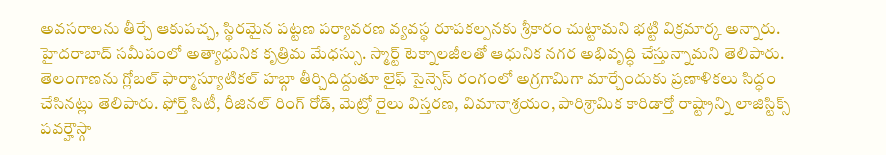అవసరాలను తీర్చే ఆకుపచ్చ, స్థిరమైన పట్టణ పర్యావరణ వ్యవస్థ రూపకల్పనకు శ్రీకారం చుట్టామని భట్టి విక్రమార్క అన్నారు. హైదరాబాద్ సమీపంలో అత్యాధునిక కృత్రిమ మేధస్సు. స్మార్ట్ టెక్నాలజీలతో ఆధునిక నగర అభివృద్ధి చేస్తున్నామని తెలిపారు. తెలంగాణను గ్లోబల్ ఫార్మాస్యూటికల్ హబ్గా తీర్చిదిద్దుతూ లైఫ్ సైన్సెస్ రంగంలో అగ్రగామిగా మార్చేందుకు ప్రణాళికలు సిద్ధం చేసినట్లు తెలిపారు. ఫోర్త్ సిటీ, రీజినల్ రింగ్ రోడ్, మెట్రో రైలు విస్తరణ, విమానాశ్రయం, పారిశ్రామిక కారిడార్తో రాష్ట్రాన్ని లాజిస్టిక్స్ పవర్హౌస్గా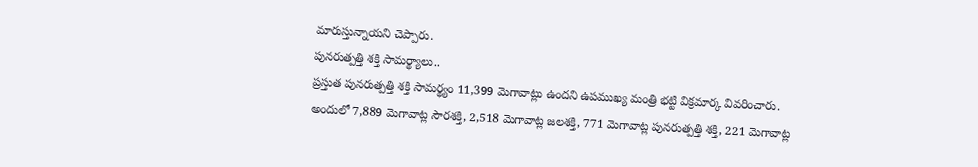మారుస్తున్నాయని చెప్పారు.
పునరుత్పత్తి శక్తి సామర్థ్యాలు..
ప్రస్తుత పునరుత్పత్తి శక్తి సామర్థ్యం 11,399 మెగావాట్లు ఉందని ఉపముఖ్య మంత్రి భట్టి విక్రమార్క వివరించారు. అందులో 7,889 మెగావాట్ల సౌరశక్తి, 2,518 మెగావాట్ల జలశక్తి, 771 మెగావాట్ల పునరుత్పత్తి శక్తి, 221 మెగావాట్ల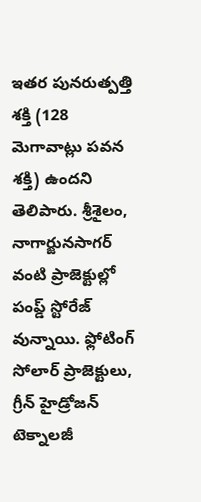ఇతర పునరుత్పత్తి శక్తి (128 మెగావాట్లు పవన శక్తి) ఉందని తెలిపారు. శ్రీశైలం, నాగార్జునసాగర్ వంటి ప్రాజెక్టుల్లో పంప్డ్ స్టోరేజ్ వున్నాయి. ఫ్లోటింగ్ సోలార్ ప్రాజెక్టులు, గ్రీన్ హైడ్రోజన్ టెక్నాలజీ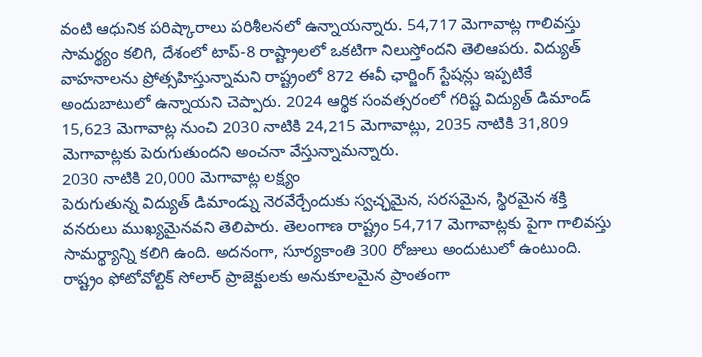వంటి ఆధునిక పరిష్కారాలు పరిశీలనలో ఉన్నాయన్నారు. 54,717 మెగావాట్ల గాలివస్తు సామర్థ్యం కలిగి, దేశంలో టాప్-8 రాష్ట్రాలలో ఒకటిగా నిలుస్తోందని తెలిఆపరు. విద్యుత్ వాహనాలను ప్రోత్సహిస్తున్నామని రాష్ట్రంలో 872 ఈవీ ఛార్జింగ్ స్టేషన్లు ఇప్పటికే అందుబాటులో ఉన్నాయని చెప్పారు. 2024 ఆర్థిక సంవత్సరంలో గరిష్ట విద్యుత్ డిమాండ్ 15,623 మెగావాట్ల నుంచి 2030 నాటికి 24,215 మెగావాట్లు, 2035 నాటికి 31,809 మెగావాట్లకు పెరుగుతుందని అంచనా వేస్తున్నామన్నారు.
2030 నాటికి 20,000 మెగావాట్ల లక్ష్యం
పెరుగుతున్న విద్యుత్ డిమాండ్ను నెరవేర్చేందుకు స్వచ్ఛమైన, సరసమైన, స్థిరమైన శక్తి వనరులు ముఖ్యమైనవని తెలిపారు. తెలంగాణ రాష్ట్రం 54,717 మెగావాట్లకు పైగా గాలివస్తు సామర్థ్యాన్ని కలిగి ఉంది. అదనంగా, సూర్యకాంతి 300 రోజులు అందుటులో ఉంటుంది. రాష్ట్రం ఫోటోవోల్టిక్ సోలార్ ప్రాజెక్టులకు అనుకూలమైన ప్రాంతంగా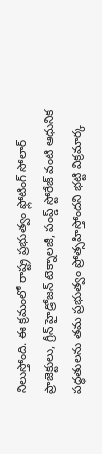నిలుస్తోంది. ఈ క్రమంలో రాష్ట్ర ప్రభుత్వం ఫ్లోటింగ్ సోలార్ ప్రాజెక్టులు, గ్రీన్ హైడ్రోజన్ టెక్నాలజీ, పంప్డ్ స్టోరేజ్ వంటి ఆధునిక పద్ధతులను తమ ప్రభుత్వం ప్రోత్సహిస్తోందని భట్టి విక్రమార్క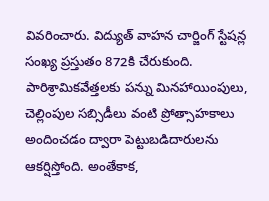వివరించారు. విద్యుత్ వాహన చార్జింగ్ స్టేషన్ల సంఖ్య ప్రస్తుతం 872కి చేరుకుంది. పారిశ్రామికవేత్తలకు పన్ను మినహాయింపులు, చెల్లింపుల సబ్సిడీలు వంటి ప్రోత్సాహకాలు అందించడం ద్వారా పెట్టుబడిదారులను ఆకర్షిస్తోంది. అంతేకాక,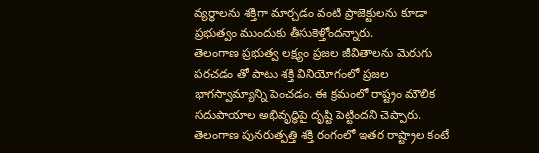వ్యర్థాలను శక్తిగా మార్చడం వంటి ప్రాజెక్టులను కూడా ప్రభుత్వం ముందుకు తీసుకెళ్తోందన్నారు.
తెలంగాణ ప్రభుత్వ లక్ష్యం ప్రజల జీవితాలను మెరుగు పరచడం తో పాటు శక్తి వినియోగంలో ప్రజల భాగస్వామ్యాన్ని పెంచడం. ఈ క్రమంలో రాష్ట్రం మౌలిక సదుపాయాల అభివృద్ధిపై దృష్టి పెట్టిందని చెప్పారు. తెలంగాణ పునరుత్పత్తి శక్తి రంగంలో ఇతర రాష్ట్రాల కంటే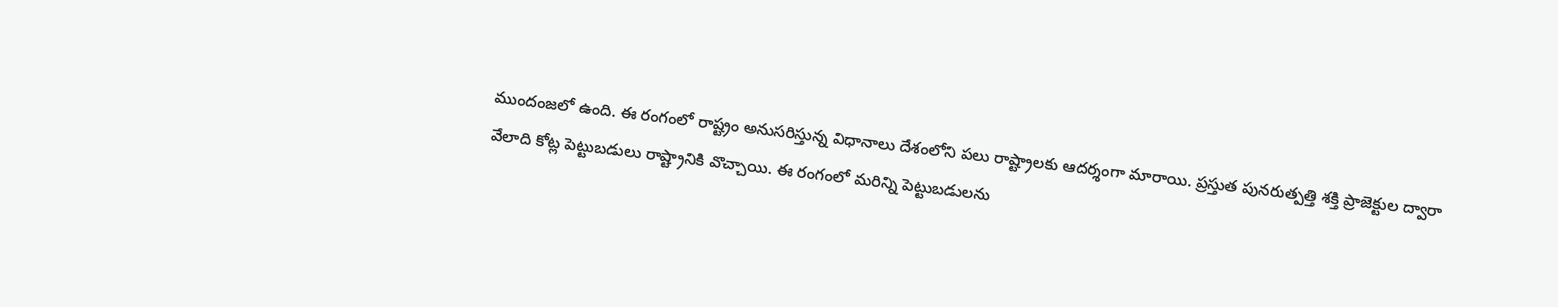ముందంజలో ఉంది. ఈ రంగంలో రాష్ట్రం అనుసరిస్తున్న విధానాలు దేశంలోని పలు రాష్ట్రాలకు ఆదర్శంగా మారాయి. ప్రస్తుత పునరుత్పత్తి శక్తి ప్రాజెక్టుల ద్వారా వేలాది కోట్ల పెట్టుబడులు రాష్ట్రానికి వొచ్చాయి. ఈ రంగంలో మరిన్ని పెట్టుబడులను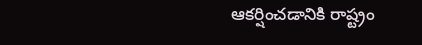ఆకర్షించడానికి రాష్ట్రం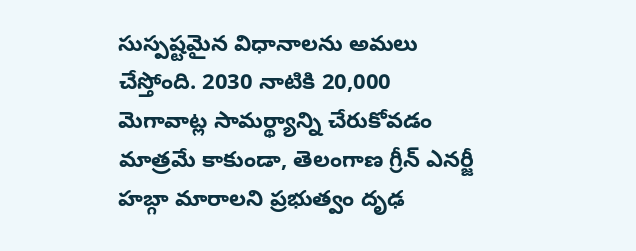సుస్పష్టమైన విధానాలను అమలు చేస్తోంది. 2030 నాటికి 20,000 మెగావాట్ల సామర్థ్యాన్ని చేరుకోవడం మాత్రమే కాకుండా, తెలంగాణ గ్రీన్ ఎనర్జీ హబ్గా మారాలని ప్రభుత్వం దృఢ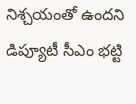నిశ్చయంతో ఉందని డిప్యూటీ సీఎం భట్టి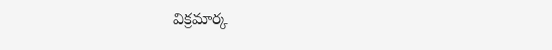విక్రమార్క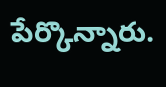పేర్కొన్నారు.